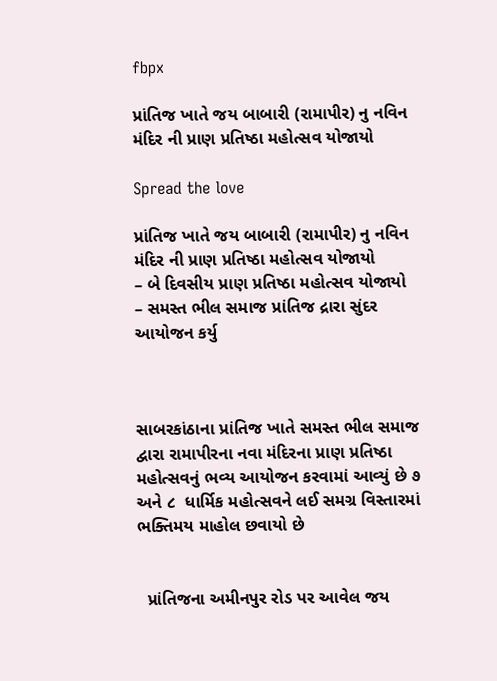fbpx

પ્રાંતિજ ખાતે જય બાબારી (રામાપીર) નુ નવિન મંદિર ની પ્રાણ પ્રતિષ્ઠા મહોત્સવ યોજાયો

Spread the love

પ્રાંતિજ ખાતે જય બાબારી (રામાપીર) નુ નવિન મંદિર ની પ્રાણ પ્રતિષ્ઠા મહોત્સવ યોજાયો
– બે દિવસીય પ્રાણ પ્રતિષ્ઠા મહોત્સવ યોજાયો
– સમસ્ત ભીલ સમાજ પ્રાંતિજ દ્રારા સુંદર આયોજન કર્યુ



સાબરકાંઠાના પ્રાંતિજ ખાતે સમસ્ત ભીલ સમાજ દ્વારા રામાપીરના નવા મંદિરના પ્રાણ પ્રતિષ્ઠા મહોત્સવનું ભવ્ય આયોજન કરવામાં આવ્યું છે ૭ અને ૮  ધાર્મિક મહોત્સવને લઈ સમગ્ર વિસ્તારમાં ભક્તિમય માહોલ છવાયો છે


  પ્રાંતિજના અમીનપુર રોડ પર આવેલ જય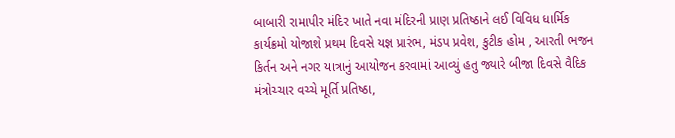બાબારી રામાપીર મંદિર ખાતે નવા મંદિરની પ્રાણ પ્રતિષ્ઠાને લઈ વિવિધ ધાર્મિક કાર્યક્રમો યોજાશે પ્રથમ દિવસે યજ્ઞ પ્રારંભ, મંડપ પ્રવેશ, કુટીક હોમ , આરતી ભજન કિર્તન અને નગર યાત્રાનું આયોજન કરવામાં આવ્યું હતુ જ્યારે બીજા દિવસે વૈદિક મંત્રોચ્ચાર વચ્ચે મૂર્તિ પ્રતિષ્ઠા,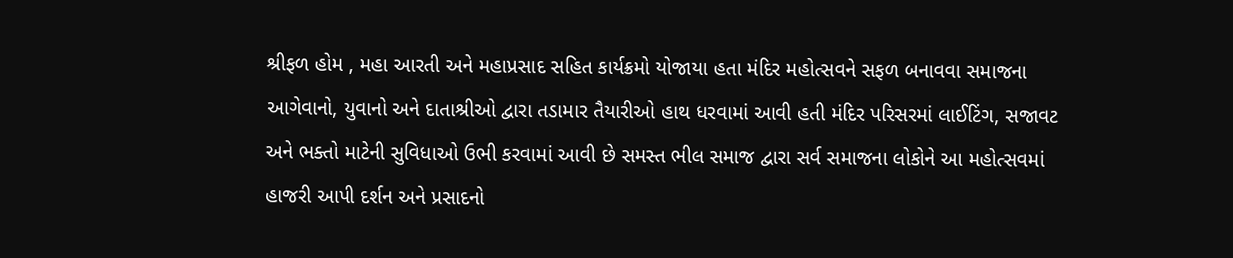શ્રીફળ હોમ , મહા આરતી અને મહાપ્રસાદ સહિત કાર્યક્રમો યોજાયા હતા મંદિર મહોત્સવને સફળ બનાવવા સમાજના આગેવાનો, યુવાનો અને દાતાશ્રીઓ દ્વારા તડામાર તૈયારીઓ હાથ ધરવામાં આવી હતી મંદિર પરિસરમાં લાઈટિંગ, સજાવટ અને ભક્તો માટેની સુવિધાઓ ઉભી કરવામાં આવી છે સમસ્ત ભીલ સમાજ દ્વારા સર્વ સમાજના લોકોને આ મહોત્સવમાં હાજરી આપી દર્શન અને પ્રસાદનો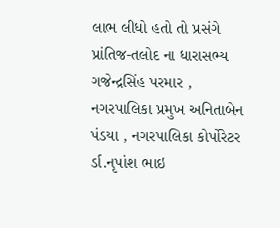લાભ લીધો હતો તો પ્રસંગે પ્રાંતિજ-તલોદ ના ધારાસભ્ય ગજેન્દ્રસિંહ પરમાર , નગરપાલિકા પ્રમુખ અનિતાબેન પંડયા , નગરપાલિકા કોર્પોરેટર ર્ડા.નૃપાંશ ભાઇ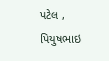પટેલ , પિયુષભાઇ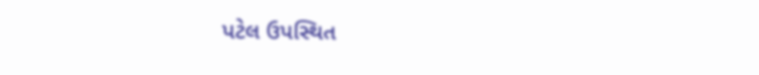પટેલ ઉપસ્થિત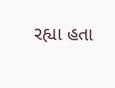રહ્યા હતા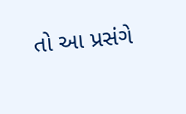તો આ પ્રસંગે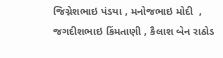જિગ્નેશભાઇ પંડયા , મનોજભાઇ મોદી  , જગદીશભાઇ કિંમતાણી , કૈલાશ બેન રાઠોડ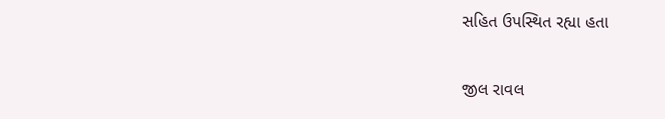સહિત ઉપસ્થિત રહ્યા હતા

જીલ રાવલ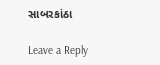સાબરકાંઠા

Leave a Reply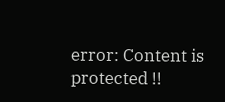error: Content is protected !!